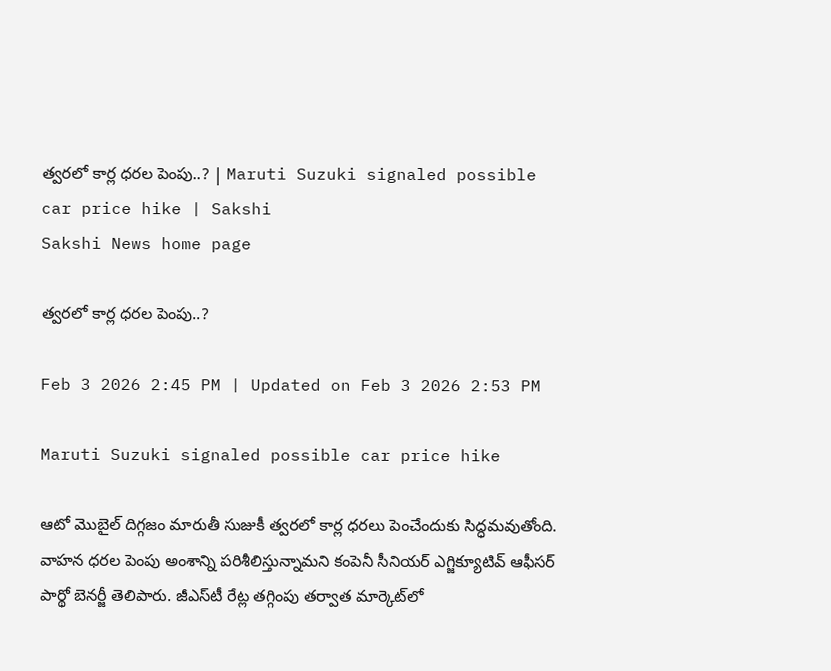త్వరలో కార్ల ధరల పెంపు..? | Maruti Suzuki signaled possible car price hike | Sakshi
Sakshi News home page

త్వరలో కార్ల ధరల పెంపు..?

Feb 3 2026 2:45 PM | Updated on Feb 3 2026 2:53 PM

Maruti Suzuki signaled possible car price hike

ఆటో మొబైల్‌ దిగ్గజం మారుతీ సుజుకీ త్వరలో కార్ల ధరలు పెంచేందుకు సిద్ధమవుతోంది. వాహన ధరల పెంపు అంశాన్ని పరిశీలిస్తున్నామని కంపెనీ సీనియర్‌ ఎగ్జిక్యూటివ్‌ ఆఫీసర్‌ పార్థో బెనర్జీ తెలిపారు. జీఎస్‌టీ రేట్ల తగ్గింపు తర్వాత మార్కెట్‌లో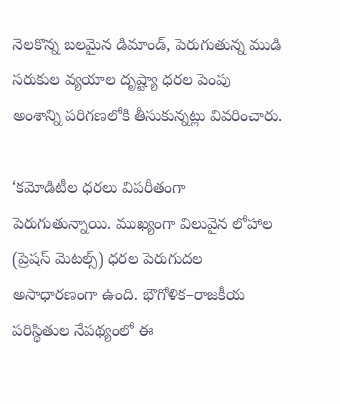నెలకొన్న బలమైన డిమాండ్, పెరుగుతున్న ముడి సరుకుల వ్యయాల దృష్ట్యా ధరల పెంపు అంశాన్ని పరిగణలోకి తీసుకున్నట్లు వివరించారు.

‘కమోడిటీల ధరలు విపరీతంగా పెరుగుతున్నాయి. ముఖ్యంగా విలువైన లోహాల (ప్రెషస్‌ మెటల్స్‌) ధరల పెరుగుదల అసాధారణంగా ఉంది. భౌగోళిక–రాజకీయ పరిస్థితుల నేపథ్యంలో ఈ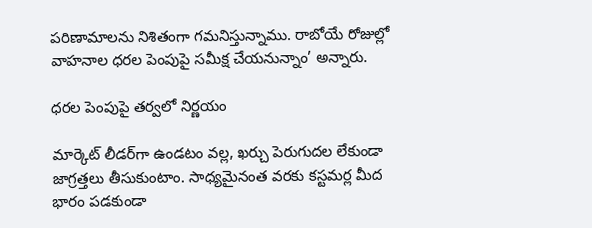పరిణామాలను నిశితంగా గమనిస్తున్నాము. రాబోయే రోజుల్లో వాహనాల ధరల పెంపుపై సమీక్ష చేయనున్నాం’ అన్నారు.

ధరల పెంపుపై తర్వలో నిర్ణయం

మార్కెట్‌ లీడర్‌గా ఉండటం వల్ల, ఖర్చు పెరుగుదల లేకుండా జాగ్రత్తలు తీసుకుంటాం. సాధ్యమైనంత వరకు కస్టమర్ల మీద భారం పడకుండా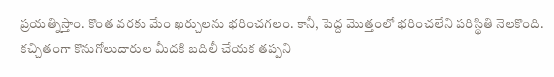ప్రయత్నిస్తాం. కొంత వరకు మేం ఖర్చులను భరించగలం. కానీ, పెద్ద మొత్తంలో భరించలేని పరిస్థితి నెలకొంది. క‍చ్చితంగా కొనుగోలుదారుల మీదకి బదిలీ చేయక తప్పని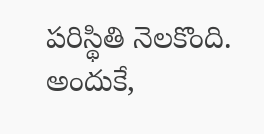పరిస్థితి నెలకొంది. అందుకే,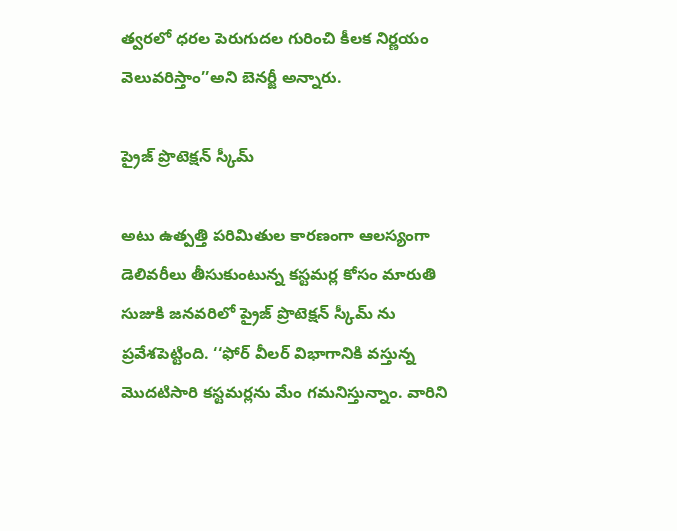త్వరలో ధరల పెరుగుదల గురించి కీలక నిర్ణయం వెలువరిస్తాం’’అని బెనర్జీ అన్నారు.

ప్రైజ్‌ ప్రొటెక్షన్‌ స్కీమ్‌

అటు ఉత్పత్తి పరిమితుల కారణంగా ఆలస్యంగా డెలివరీలు తీసుకుంటున్న కస్టమర్ల కోసం మారుతి సుజుకి జనవరిలో ప్రైజ్‌ ప్రొటెక్షన్‌ స్కీమ్‌ ను ప్రవేశపెట్టింది. ‘‘ఫోర్‌ వీలర్‌ విభాగానికి వస్తున్న మొదటిసారి కస్టమర్లను మేం గమనిస్తున్నాం. వారిని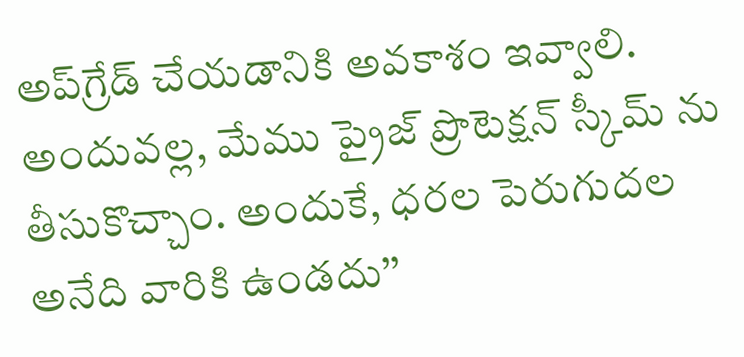అప్‌గ్రేడ్‌ చేయడానికి అవకాశం ఇవ్వాలి. అందువల్ల, మేము ప్రైజ్‌ ప్రొటెక్షన్‌ స్కీమ్‌ ను తీసుకొచ్చాం. అందుకే, ధరల పెరుగుదల అనేది వారికి ఉండదు’’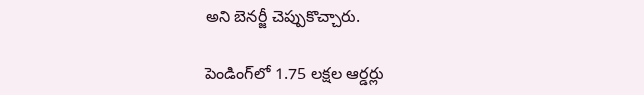అని బెనర్జీ చెప్పుకొచ్చారు.

పెండింగ్‌లో 1.75 లక్షల ఆర్డర్లు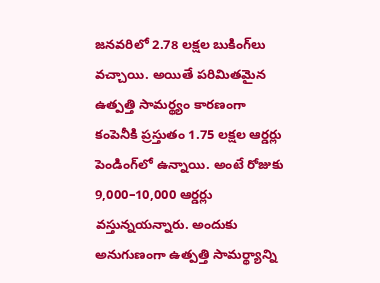జనవరిలో 2.78 లక్షల బుకింగ్‌లు వచ్చాయి. అయితే పరిమితమైన ఉత్పత్తి సామర్థ్యం కారణంగా కంపెనీకి ప్రస్తుతం 1.75 లక్షల ఆర్డర్లు పెండింగ్‌లో ఉన్నాయి. అంటే రోజుకు 9,000–10,000 ఆర్డర్లు వస్తున్నయన్నారు. అందుకు అనుగుణంగా ఉత్పత్తి సామర్థ్యాన్ని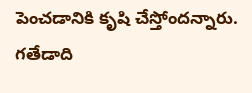పెంచడానికి కృషి చేస్తోందన్నారు. గతేడాది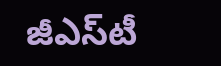జీఎస్‌టీ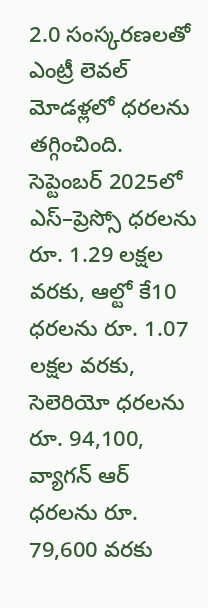2.0 సంస్కరణలతో ఎంట్రీ లెవల్‌ మోడళ్లలో ధరలను తగ్గించింది. సెప్టెంబర్‌ 2025లో ఎస్‌–ప్రెస్సో ధరలను రూ. 1.29 లక్షల వరకు, ఆల్టో కే10 ధరలను రూ. 1.07 లక్షల వరకు, సెలెరియో ధరలను రూ. 94,100, వ్యాగన్‌ ఆర్‌ ధరలను రూ. 79,600 వరకు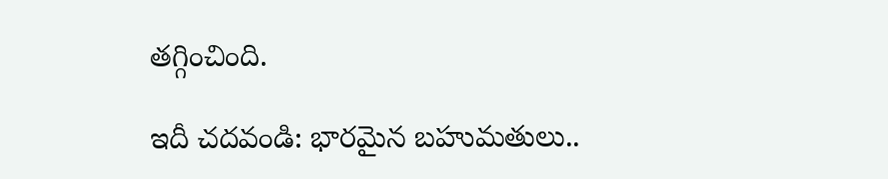తగ్గించింది.

ఇదీ చదవండి: భారమైన బహుమతులు..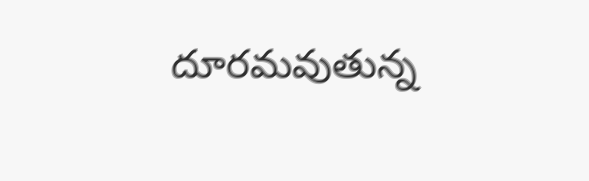దూరమవుతున్న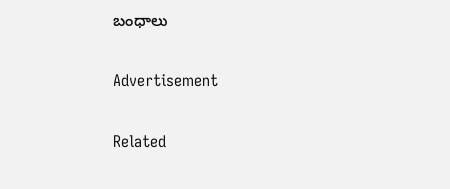బంధాలు

Advertisement

Related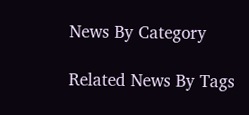News By Category

Related News By Tags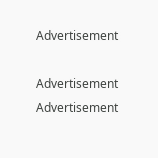Advertisement

Advertisement
Advertisement